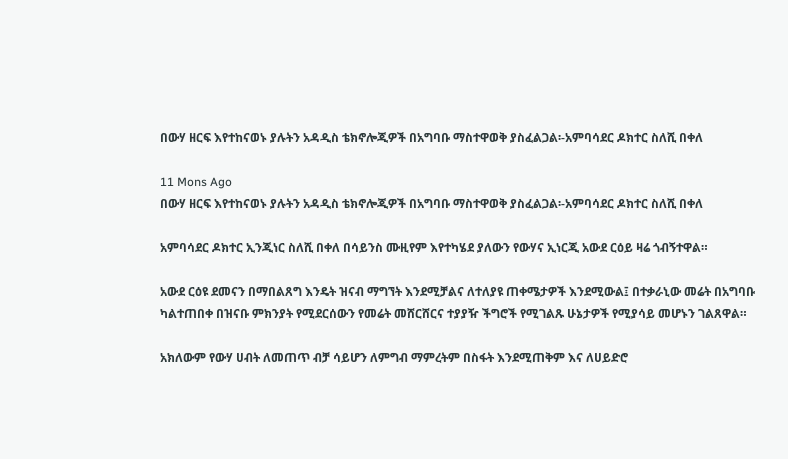በውሃ ዘርፍ እየተከናወኑ ያሉትን አዳዲስ ቴክኖሎጂዎች በአግባቡ ማስተዋወቅ ያስፈልጋል፡-አምባሳደር ዶክተር ስለሺ በቀለ

11 Mons Ago
በውሃ ዘርፍ እየተከናወኑ ያሉትን አዳዲስ ቴክኖሎጂዎች በአግባቡ ማስተዋወቅ ያስፈልጋል፡-አምባሳደር ዶክተር ስለሺ በቀለ

አምባሳደር ዶክተር ኢንጂነር ስለሺ በቀለ በሳይንስ ሙዚየም እየተካሄደ ያለውን የውሃና ኢነርጂ አውደ ርዕይ ዛሬ ጎብኝተዋል።

አውደ ርዕዩ ደመናን በማበልጸግ እንዴት ዝናብ ማግኘት እንደሚቻልና ለተለያዩ ጠቀሜታዎች እንደሚውል፤ በተቃራኒው መሬት በአግባቡ ካልተጠበቀ በዝናቡ ምክንያት የሚደርሰውን የመሬት መሸርሸርና ተያያዥ ችግሮች የሚገልጹ ሁኔታዎች የሚያሳይ መሆኑን ገልጸዋል።

አክለውም የውሃ ሀብት ለመጠጥ ብቻ ሳይሆን ለምግብ ማምረትም በስፋት እንደሚጠቅም እና ለሀይድሮ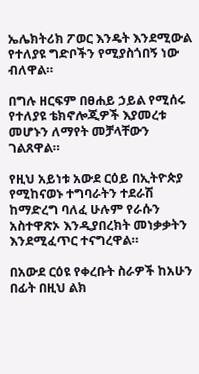ኤሌክትሪክ ፖወር እንዴት እንደሚውል የተለያዩ ግድቦችን የሚያስጎበኝ ነው ብለዋል።

በግሉ ዘርፍም በፀሐይ ኃይል የሚሰሩ የተለያዩ ቴክኖሎጂዎች እያመረቱ መሆኑን ለማየት መቻላቸውን ገልጸዋል።

የዚህ አይነቱ አውደ ርዕይ በኢትዮጵያ የሚከናወኑ ተግባራትን ተደራሽ ከማድረግ ባለፈ ሁሉም የራሱን አስተዋጽኦ እንዲያበረክት መነቃቃትን እንደሚፈጥር ተናግረዋል።

በአውደ ርዕዩ የቀረቡት ስራዎች ከአሁን በፊት በዚህ ልክ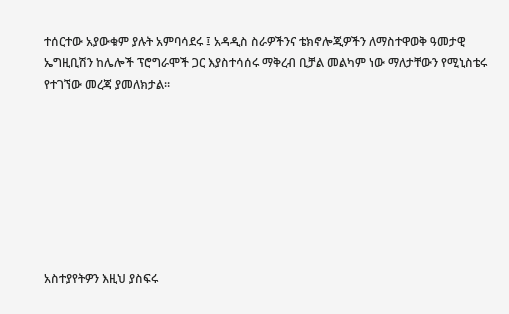ተሰርተው አያውቁም ያሉት አምባሳደሩ ፤ አዳዲስ ስራዎችንና ቴክኖሎጂዎችን ለማስተዋወቅ ዓመታዊ ኤግዚቢሽን ከሌሎች ፕሮግራሞች ጋር እያስተሳሰሩ ማቅረብ ቢቻል መልካም ነው ማለታቸውን የሚኒስቴሩ የተገኘው መረጃ ያመለክታል።








አስተያየትዎን እዚህ ያስፍሩ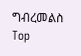ግብረመልስ
Top